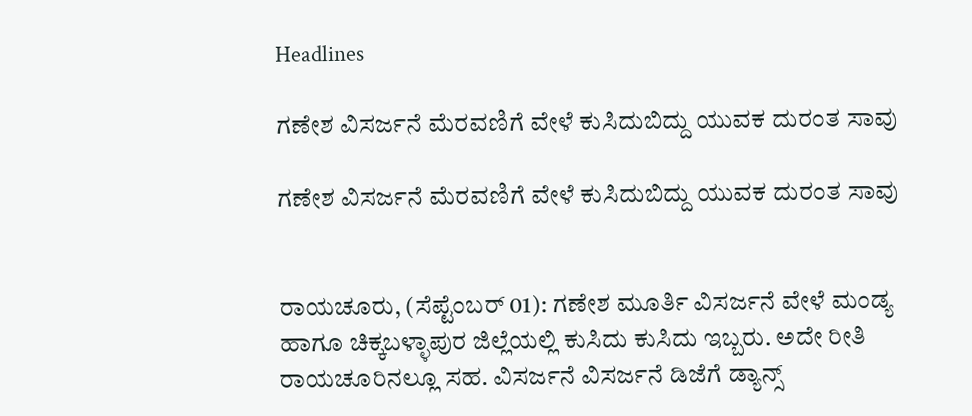Headlines

ಗಣೇಶ ವಿಸರ್ಜನೆ ಮೆರವಣಿಗೆ ವೇಳೆ ಕುಸಿದುಬಿದ್ದು ಯುವಕ ದುರಂತ ಸಾವು

ಗಣೇಶ ವಿಸರ್ಜನೆ ಮೆರವಣಿಗೆ ವೇಳೆ ಕುಸಿದುಬಿದ್ದು ಯುವಕ ದುರಂತ ಸಾವು


ರಾಯಚೂರು, (ಸೆಪ್ಟೆಂಬರ್ 01): ಗಣೇಶ ಮೂರ್ತಿ ವಿಸರ್ಜನೆ ವೇಳೆ ಮಂಡ್ಯ ಹಾಗೂ ಚಿಕ್ಕಬಳ್ಳಾಪುರ ಜಿಲ್ಲೆಯಲ್ಲಿ ಕುಸಿದು ಕುಸಿದು ಇಬ್ಬರು. ಅದೇ ರೀತಿ ರಾಯಚೂರಿನಲ್ಲೂ ಸಹ. ವಿಸರ್ಜನೆ ವಿಸರ್ಜನೆ ಡಿಜೆಗೆ ಡ್ಯಾನ್ಸ್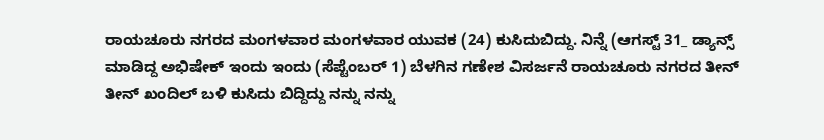ರಾಯಚೂರು ನಗರದ ಮಂಗಳವಾರ ಮಂಗಳವಾರ ಯುವಕ (24) ಕುಸಿದುಬಿದ್ದು. ನಿನ್ನೆ (ಆಗಸ್ಟ್ 31_ ಡ್ಯಾನ್ಸ್ ಮಾಡಿದ್ದ ಅಭಿಷೇಕ್ ಇಂದು ಇಂದು (ಸೆಪ್ಟೆಂಬರ್ 1) ಬೆಳಗಿನ ಗಣೇಶ ವಿಸರ್ಜನೆ ರಾಯಚೂರು ನಗರದ ತೀನ್ ತೀನ್ ಖಂದಿಲ್ ಬಳಿ ಕುಸಿದು ಬಿದ್ದಿದ್ದು ನನ್ನು ನನ್ನು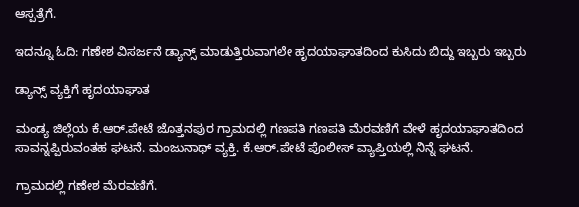ಆಸ್ಪತ್ರೆಗೆ.

ಇದನ್ನೂ ಓದಿ: ಗಣೇಶ ವಿಸರ್ಜನೆ ಡ್ಯಾನ್ಸ್ ಮಾಡುತ್ತಿರುವಾಗಲೇ ಹೃದಯಾಘಾತದಿಂದ ಕುಸಿದು ಬಿದ್ದು ಇಬ್ಬರು ಇಬ್ಬರು

ಡ್ಯಾನ್ಸ್ ವ್ಯಕ್ತಿಗೆ ಹೃದಯಾಘಾತ

ಮಂಡ್ಯ ಜಿಲ್ಲೆಯ ಕೆ.ಆರ್.ಪೇಟೆ ಜೊತ್ತನಪುರ ಗ್ರಾಮದಲ್ಲಿ ಗಣಪತಿ ಗಣಪತಿ ಮೆರವಣಿಗೆ ವೇಳೆ ಹೃದಯಾಘಾತದಿಂದ ಸಾವನ್ನಪ್ಪಿರುವಂತಹ ಘಟನೆ. ಮಂಜುನಾಥ್ ವ್ಯಕ್ತಿ. ಕೆ.ಆರ್.ಪೇಟೆ ಪೊಲೀಸ್ ವ್ಯಾಪ್ತಿಯಲ್ಲಿ ನಿನ್ನೆ ಘಟನೆ.

ಗ್ರಾಮದಲ್ಲಿ ಗಣೇಶ ಮೆರವಣಿಗೆ.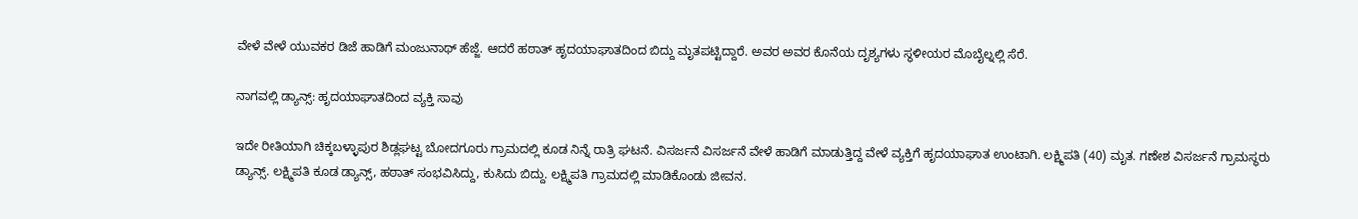ವೇಳೆ ವೇಳೆ ಯುವಕರ ಡಿಜೆ ಹಾಡಿಗೆ ಮಂಜುನಾಥ್ ಹೆಜ್ಜೆ. ಆದರೆ ಹಠಾತ್ ಹೃದಯಾಘಾತದಿಂದ ಬಿದ್ದು ಮೃತಪಟ್ಟಿದ್ದಾರೆ. ಅವರ ಅವರ ಕೊನೆಯ ದೃಶ್ಯಗಳು ಸ್ಥಳೀಯರ ಮೊಬೈಲ್ನಲ್ಲಿ ಸೆರೆ.

ನಾಗವಲ್ಲಿ ಡ್ಯಾನ್ಸ್: ಹೃದಯಾಘಾತದಿಂದ ವ್ಯಕ್ತಿ ಸಾವು

ಇದೇ ರೀತಿಯಾಗಿ ಚಿಕ್ಕಬಳ್ಳಾಪುರ ಶಿಡ್ಲಘಟ್ಟ ಬೋದಗೂರು ಗ್ರಾಮದಲ್ಲಿ ಕೂಡ ನಿನ್ನೆ ರಾತ್ರಿ ಘಟನೆ. ವಿಸರ್ಜನೆ ವಿಸರ್ಜನೆ ವೇಳೆ ಹಾಡಿಗೆ ಮಾಡುತ್ತಿದ್ದ ವೇಳೆ ವ್ಯಕ್ತಿಗೆ ಹೃದಯಾಘಾತ ಉಂಟಾಗಿ. ಲಕ್ಷ್ಮಿಪತಿ (40) ಮೃತ. ಗಣೇಶ ವಿಸರ್ಜನೆ ಗ್ರಾಮಸ್ಥರು ಡ್ಯಾನ್ಸ್. ಲಕ್ಷ್ಮಿಪತಿ ಕೂಡ ಡ್ಯಾನ್ಸ್, ಹಠಾತ್ ಸಂಭವಿಸಿದ್ದು, ಕುಸಿದು ಬಿದ್ದು. ಲಕ್ಷ್ಮಿಪತಿ ಗ್ರಾಮದಲ್ಲಿ ಮಾಡಿಕೊಂಡು ಜೀವನ‌.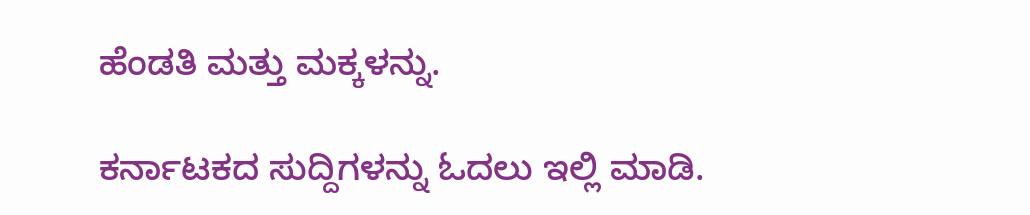ಹೆಂಡತಿ ಮತ್ತು ಮಕ್ಕಳನ್ನು.

ಕರ್ನಾಟಕದ ಸುದ್ದಿಗಳನ್ನು ಓದಲು ಇಲ್ಲಿ ಮಾಡಿ.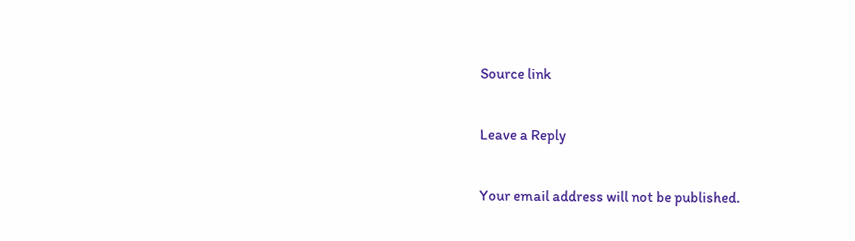Source link

Leave a Reply

Your email address will not be published.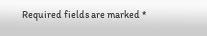Required fields are marked *